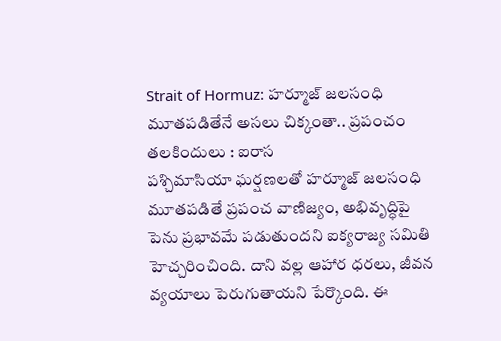Strait of Hormuz: హర్మూజ్ జలసంధి మూతపడితేనే అసలు చిక్కంతా.. ప్రపంచం తలకిందులు : ఐరాస
పశ్చిమాసియా ఘర్షణలతో హర్మూజ్ జలసంధి మూతపడితే ప్రపంచ వాణిజ్యం, అభివృద్ధిపై పెను ప్రభావమే పడుతుందని ఐక్యరాజ్య సమితి హెచ్చరించింది. దాని వల్ల ఆహార ధరలు, జీవన వ్యయాలు పెరుగుతాయని పేర్కొంది. ఈ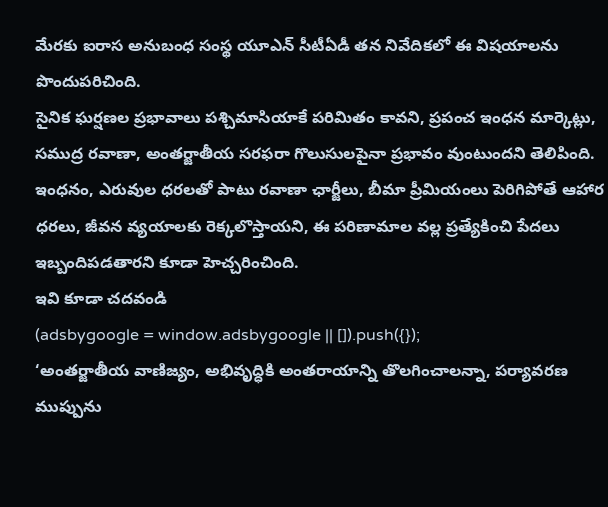మేరకు ఐరాస అనుబంధ సంస్థ యూఎన్ సీటీఏడీ తన నివేదికలో ఈ విషయాలను పొందుపరిచింది.
సైనిక ఘర్షణల ప్రభావాలు పశ్చిమాసియాకే పరిమితం కావని, ప్రపంచ ఇంధన మార్కెట్లు, సముద్ర రవాణా, అంతర్జాతీయ సరఫరా గొలుసులపైనా ప్రభావం వుంటుందని తెలిపింది. ఇంధనం, ఎరువుల ధరలతో పాటు రవాణా ఛార్జీలు, బీమా ప్రీమియంలు పెరిగిపోతే ఆహార ధరలు, జీవన వ్యయాలకు రెక్కలొస్తాయని, ఈ పరిణామాల వల్ల ప్రత్యేకించి పేదలు ఇబ్బందిపడతారని కూడా హెచ్చరించింది.
ఇవి కూడా చదవండి
(adsbygoogle = window.adsbygoogle || []).push({});
‘అంతర్జాతీయ వాణిజ్యం, అభివృద్ధికి అంతరాయాన్ని తొలగించాలన్నా, పర్యావరణ ముప్పును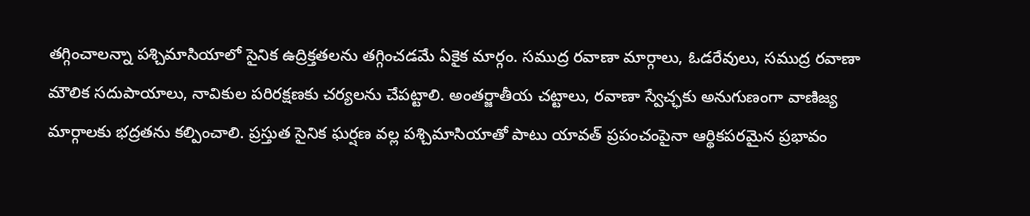తగ్గించాలన్నా పశ్చిమాసియాలో సైనిక ఉద్రిక్తతలను తగ్గించడమే ఏకైక మార్గం. సముద్ర రవాణా మార్గాలు, ఓడరేవులు, సముద్ర రవాణా మౌలిక సదుపాయాలు, నావికుల పరిరక్షణకు చర్యలను చేపట్టాలి. అంతర్జాతీయ చట్టాలు, రవాణా స్వేచ్ఛకు అనుగుణంగా వాణిజ్య మార్గాలకు భద్రతను కల్పించాలి. ప్రస్తుత సైనిక ఘర్షణ వల్ల పశ్చిమాసియాతో పాటు యావత్ ప్రపంచంపైనా ఆర్థికపరమైన ప్రభావం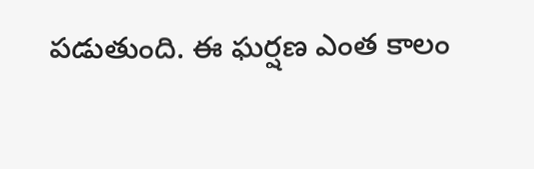పడుతుంది. ఈ ఘర్షణ ఎంత కాలం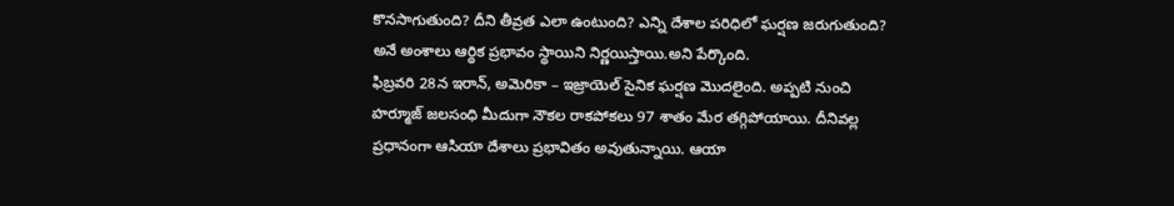కొనసాగుతుంది? దీని తీవ్రత ఎలా ఉంటుంది? ఎన్ని దేశాల పరిధిలో ఘర్షణ జరుగుతుంది? అనే అంశాలు ఆర్థిక ప్రభావం స్థాయిని నిర్ణయిస్తాయి.అని పేర్కొంది.
ఫిబ్రవరి 28న ఇరాన్, అమెరికా – ఇజ్రాయెల్ సైనిక ఘర్షణ మొదలైంది. అప్పటి నుంచి హర్మూజ్ జలసంధి మీదుగా నౌకల రాకపోకలు 97 శాతం మేర తగ్గిపోయాయి. దీనివల్ల ప్రధానంగా ఆసియా దేశాలు ప్రభావితం అవుతున్నాయి. ఆయా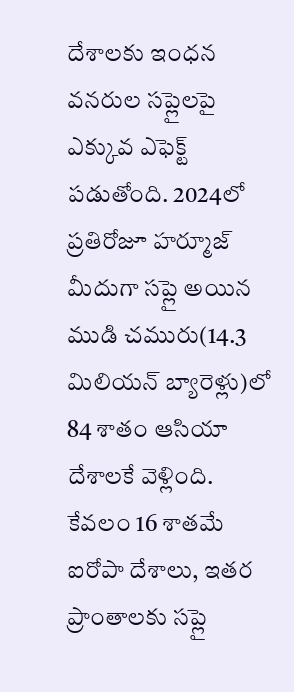దేశాలకు ఇంధన వనరుల సప్లైలపై ఎక్కువ ఎఫెక్ట్ పడుతోంది. 2024లో ప్రతిరోజూ హర్మూజ్ మీదుగా సప్లై అయిన ముడి చమురు(14.3 మిలియన్ బ్యారెళ్లు)లో 84 శాతం ఆసియా దేశాలకే వెళ్లింది. కేవలం 16 శాతమే ఐరోపా దేశాలు, ఇతర ప్రాంతాలకు సప్లై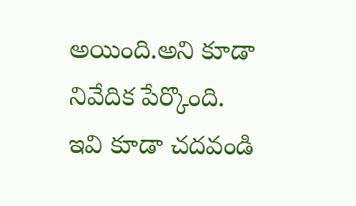అయింది.అని కూడా నివేదిక పేర్కొంది.
ఇవి కూడా చదవండి